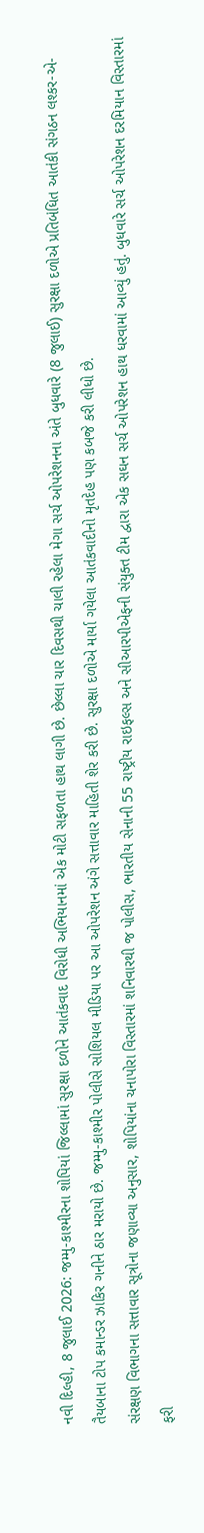નવી દિલ્હી, 8 જુલાઈ 2026: જમ્મુ-કાશ્મીરના શોપિયાં જિલ્લામાં સુરક્ષા દળોને આતંકવાદ વિરોધી અભિયાનમાં એક મોટી સફળતા હાથ લાગી છે. છેલ્લા ચાર દિવસથી ચાલી રહેલા મેગા સર્ચ ઓપરેશનના અંતે બુધવારે (8 જુલાઈ) સુરક્ષા દળોએ પ્રતિબંધિત આતંકી સંગઠન લશ્કર-એ-તૈયબાના ટોપ કમાન્ડર ઝાકિર ગનીને ઠાર મરાયો છે. જમ્મુ-કાશ્મીર પોલીસે સોશિયલ મીડિયા પર આ ઓપરેશન અંગે સત્તાવાર માહિતી શેર કરી છે. સુરક્ષા દળોએ માર્યા ગયેલા આતંકવાદીનો મૃતદેહ પણ કબજે કરી લીધો છે.
સંરક્ષણ વિભાગના સત્તાવાર સૂત્રોના જણાવ્યા અનુસાર, શોપિયાંના ચનાપોરા વિસ્તારમાં શનિવારથી જ પોલીસ, ભારતીય સેનાની 55 રાષ્ટ્રીય રાઇફલ્સ અને સીઆરપીએફની સંયુક્ત ટીમ દ્વારા એક સઘન સર્ચ ઓપરેશન હાથ ધરવામાં આવ્યું હતું. બુધવારે સર્ચ ઓપરેશન દરમિયાન વિસ્તારમાં ફરી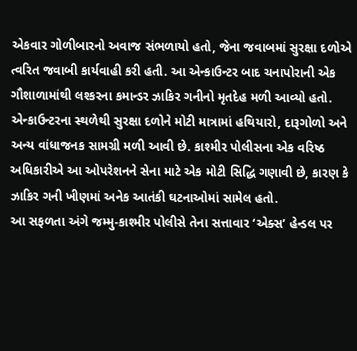એકવાર ગોળીબારનો અવાજ સંભળાયો હતો, જેના જવાબમાં સુરક્ષા દળોએ ત્વરિત જવાબી કાર્યવાહી કરી હતી. આ એન્કાઉન્ટર બાદ ચનાપોરાની એક ગૌશાળામાંથી લશ્કરના કમાન્ડર ઝાકિર ગનીનો મૃતદેહ મળી આવ્યો હતો. એન્કાઉન્ટરના સ્થળેથી સુરક્ષા દળોને મોટી માત્રામાં હથિયારો, દારૂગોળો અને અન્ય વાંધાજનક સામગ્રી મળી આવી છે. કાશ્મીર પોલીસના એક વરિષ્ઠ અધિકારીએ આ ઓપરેશનને સેના માટે એક મોટી સિદ્ધિ ગણાવી છે, કારણ કે ઝાકિર ગની ખીણમાં અનેક આતંકી ઘટનાઓમાં સામેલ હતો.
આ સફળતા અંગે જમ્મુ-કાશ્મીર પોલીસે તેના સત્તાવાર ‘એક્સ’ હેન્ડલ પર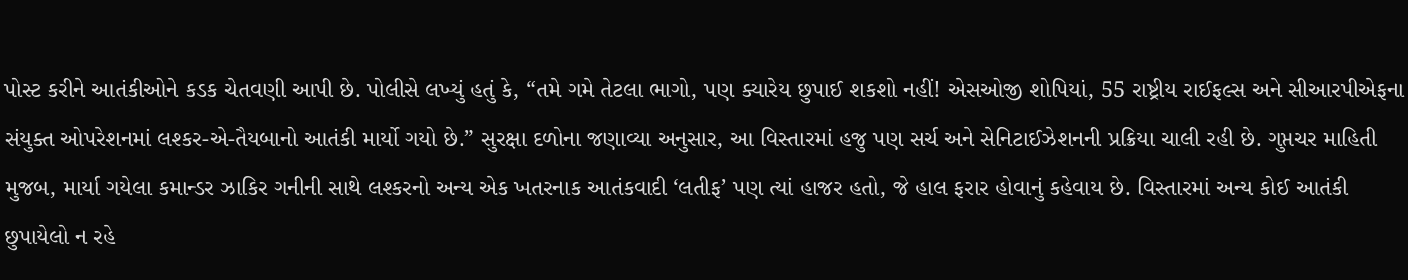પોસ્ટ કરીને આતંકીઓને કડક ચેતવણી આપી છે. પોલીસે લખ્યું હતું કે, “તમે ગમે તેટલા ભાગો, પણ ક્યારેય છુપાઈ શકશો નહીં! એસઓજી શોપિયાં, 55 રાષ્ટ્રીય રાઈફલ્સ અને સીઆરપીએફના સંયુક્ત ઓપરેશનમાં લશ્કર-એ-તૈયબાનો આતંકી માર્યો ગયો છે.” સુરક્ષા દળોના જણાવ્યા અનુસાર, આ વિસ્તારમાં હજુ પણ સર્ચ અને સેનિટાઈઝેશનની પ્રક્રિયા ચાલી રહી છે. ગુપ્તચર માહિતી મુજબ, માર્યા ગયેલા કમાન્ડર ઝાકિર ગનીની સાથે લશ્કરનો અન્ય એક ખતરનાક આતંકવાદી ‘લતીફ’ પણ ત્યાં હાજર હતો, જે હાલ ફરાર હોવાનું કહેવાય છે. વિસ્તારમાં અન્ય કોઈ આતંકી છુપાયેલો ન રહે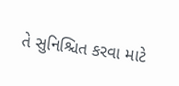તે સુનિશ્ચિત કરવા માટે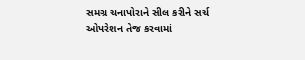સમગ્ર ચનાપોરાને સીલ કરીને સર્ચ ઓપરેશન તેજ કરવામાં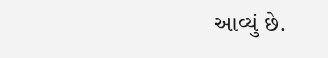આવ્યું છે.